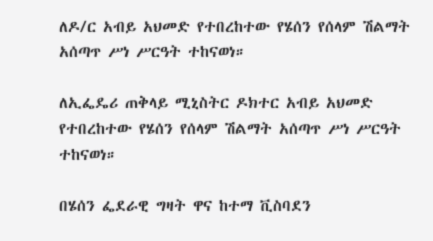ለዶ/ር አብይ አህመድ የተበረከተው የሄሰን የሰላም ሽልማት አሰጣጥ ሥነ ሥርዓት ተከናወነ።

ለኢፌዴሪ ጠቅላይ ሚኒስትር ዶክተር አብይ አህመድ የተበረከተው የሄሰን የሰላም ሽልማት አሰጣጥ ሥነ ሥርዓት ተከናወነ።

በሄሰን ፌደራዊ ግዛት ዋና ከተማ ቪስባደን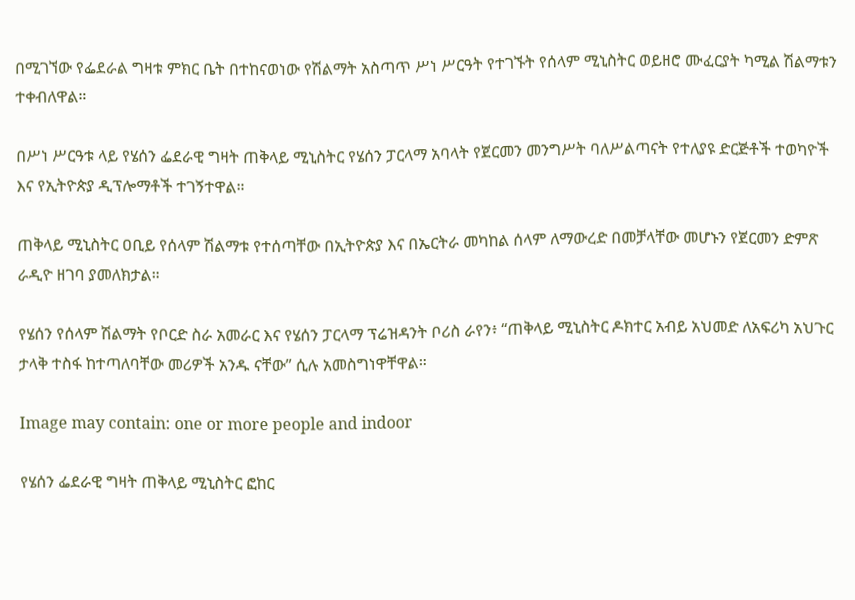በሚገኘው የፌደራል ግዛቱ ምክር ቤት በተከናወነው የሽልማት አስጣጥ ሥነ ሥርዓት የተገኙት የሰላም ሚኒስትር ወይዘሮ ሙፈርያት ካሚል ሽልማቱን ተቀብለዋል።

በሥነ ሥርዓቱ ላይ የሄሰን ፌደራዊ ግዛት ጠቅላይ ሚኒስትር የሄሰን ፓርላማ አባላት የጀርመን መንግሥት ባለሥልጣናት የተለያዩ ድርጅቶች ተወካዮች እና የኢትዮጵያ ዲፕሎማቶች ተገኝተዋል።

ጠቅላይ ሚኒስትር ዐቢይ የሰላም ሽልማቱ የተሰጣቸው በኢትዮጵያ እና በኤርትራ መካከል ሰላም ለማውረድ በመቻላቸው መሆኑን የጀርመን ድምጽ ራዲዮ ዘገባ ያመለክታል።

የሄሰን የሰላም ሽልማት የቦርድ ስራ አመራር እና የሄሰን ፓርላማ ፕሬዝዳንት ቦሪስ ራየን፥ “ጠቅላይ ሚኒስትር ዶክተር አብይ አህመድ ለአፍሪካ አህጉር ታላቅ ተስፋ ከተጣለባቸው መሪዎች አንዱ ናቸው” ሲሉ አመስግነዋቸዋል።

Image may contain: one or more people and indoor

የሄሰን ፌደራዊ ግዛት ጠቅላይ ሚኒስትር ፎከር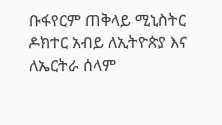ቡፋየርም ጠቅላይ ሚኒስትር ዶክተር አብይ ለኢትዮጵያ እና ለኤርትራ ሰላም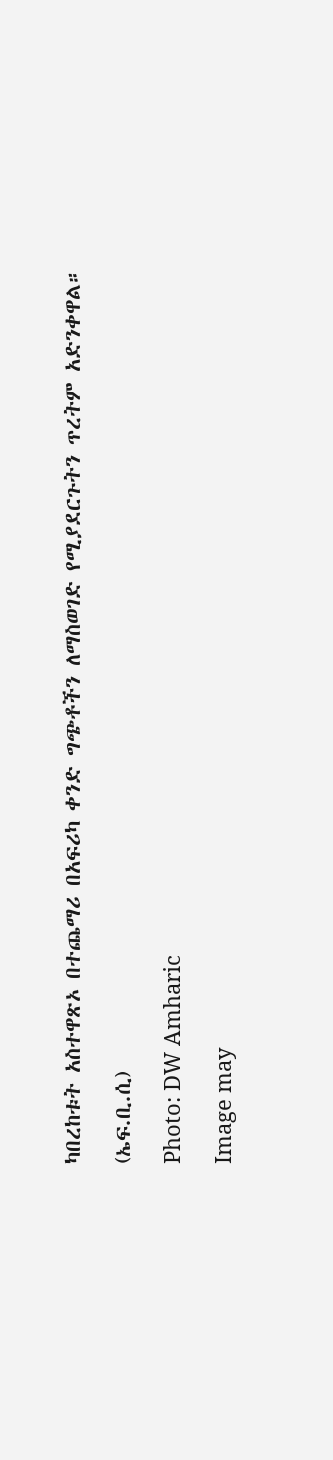ካበረከቱት አስተዋጽኦ በተጨማሪ በአፍሪካ ቀንድ ግጭቶችን ለማስወገድ የሚያደርጉትን ጥረትም አድንቀዋል።

(ኤፍ.ቢ.ሲ)

Photo: DW Amharic

Image may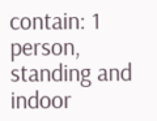contain: 1 person, standing and indoor